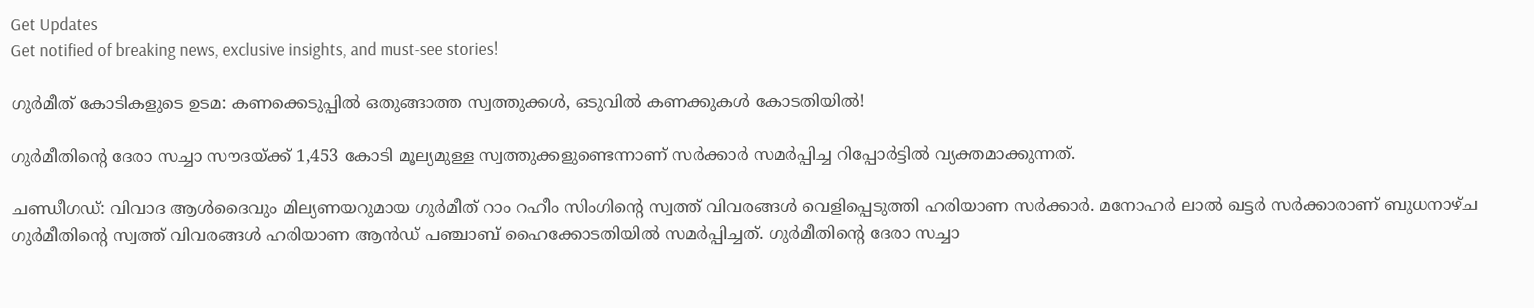Get Updates
Get notified of breaking news, exclusive insights, and must-see stories!

ഗുര്‍മീത് കോടികളുടെ ഉടമ: കണക്കെടുപ്പില്‍ ഒതുങ്ങാത്ത സ്വത്തുക്കള്‍, ഒ‍ടുവില്‍ കണക്കുകള്‍ കോടതിയില്‍!

ഗുര്‍മീതിന്‍റെ ദേരാ സച്ചാ സൗദയ്ക്ക് 1,453 കോടി മൂല്യമുള്ള സ്വത്തുക്കളുണ്ടെന്നാണ് സര്‍ക്കാര്‍ സമര്‍പ്പിച്ച റിപ്പോര്‍ട്ടില്‍ വ്യക്തമാക്കുന്നത്.

ചണ്ഡീഗഡ്: വിവാദ ആള്‍ദൈവും മില്യണയറുമായ ഗുര്‍മീത് റാം റഹീം സിംഗിന്‍റെ സ്വത്ത് വിവരങ്ങള്‍ വെളിപ്പെടുത്തി ഹരിയാണ സര്‍ക്കാര്‍. മനോഹര്‍ ലാല്‍ ഖട്ടര്‍ സര്‍ക്കാരാണ് ബുധനാഴ്ച ഗുര്‍മീതിന്‍റെ സ്വത്ത് വിവരങ്ങള്‍ ഹരിയാണ ആന്‍ഡ് പഞ്ചാബ് ഹൈക്കോടതിയില്‍ സമര്‍പ്പിച്ചത്. ഗുര്‍മീതിന്‍റെ ദേരാ സച്ചാ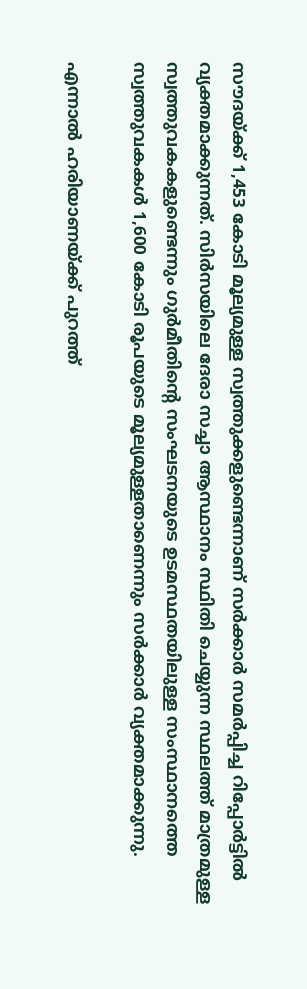സൗദയ്ക്ക് 1,453 കോടി മൂല്യമുള്ള സ്വത്തുക്കളുണ്ടെന്നാണ് സര്‍ക്കാര്‍ സമര്‍പ്പിച്ച റിപ്പോര്‍ട്ടില്‍ വ്യക്തമാക്കുന്നത്. സിര്‍സയിലെ ദേരാ സച്ചാ ആസ്ഥാനം സ്ഥിതി ചെയ്യുന്ന സ്ഥലത്ത് മാത്രമുള്ള സ്വത്തുവകകളുണ്ടെന്നും ഗുര്‍മീതിന്‍റെ സംഘടനയുടെ ഉടമസ്ഥതയിലുള്ള സംസ്ഥാനത്തെ സ്വത്തുവകകള്‍ 1,600 കോടി രൂപയുടെ മൂല്യമുള്ളതാണെന്നും സര്‍ക്കാര്‍ വ്യക്തമാക്കുന്നു.

എന്നാല്‍ ഹരിയാണയ്ക്ക് പുറത്ത്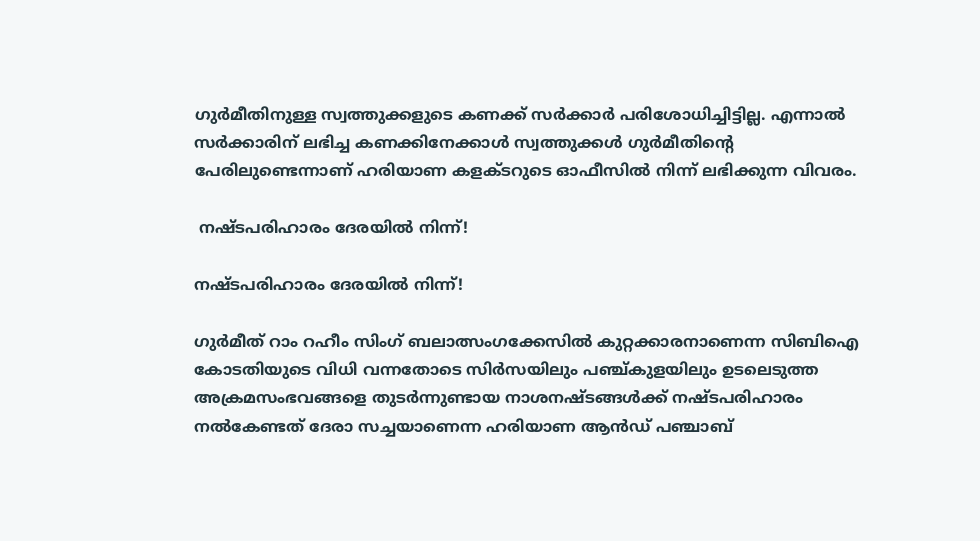ഗുര്‍മീതിനുള്ള സ്വത്തുക്കളുടെ കണക്ക് സര്‍ക്കാര്‍ പരിശോധിച്ചിട്ടില്ല. എന്നാല്‍ സര്‍ക്കാരിന് ലഭിച്ച കണക്കിനേക്കാള്‍ സ്വത്തുക്കള്‍ ഗുര്‍മീതിന്‍റെ പേരിലുണ്ടെന്നാണ് ഹരിയാണ കളക്ടറുടെ ഓഫീസില്‍ നിന്ന് ലഭിക്കുന്ന വിവരം.

 നഷ്ടപരിഹാരം ദേരയില്‍ നിന്ന്!

നഷ്ടപരിഹാരം ദേരയില്‍ നിന്ന്!

ഗുര്‍മീത് റാം റഹീം സിംഗ് ബലാത്സംഗക്കേസില്‍ കുറ്റക്കാരനാണെന്ന സിബിഐ കോടതിയുടെ വിധി വന്നതോടെ സിര്‍സയിലും പഞ്ച്കുളയിലും ഉടലെടുത്ത അക്രമസംഭവങ്ങളെ തുടര്‍ന്നുണ്ടായ നാശനഷ്ടങ്ങള്‍ക്ക് നഷ്ടപരിഹാരം നല്‍കേണ്ടത് ദേരാ സച്ചയാണെന്ന ഹരിയാണ ആന്‍ഡ് പഞ്ചാബ്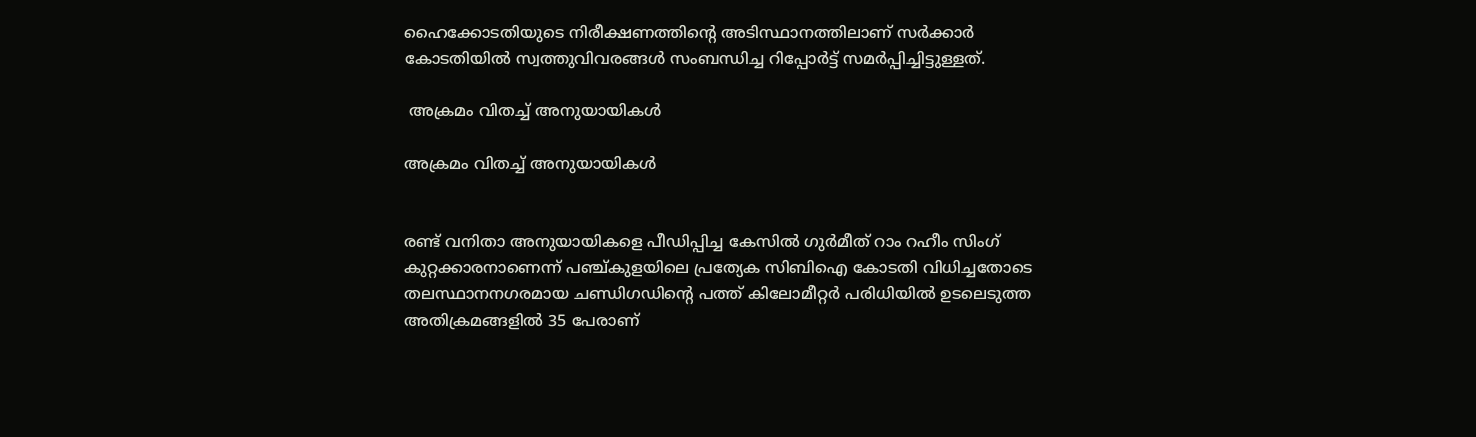ഹൈക്കോടതിയുടെ നിരീക്ഷണത്തിന്‍റെ അടിസ്ഥാനത്തിലാണ് സര്‍ക്കാര്‍ കോടതിയില്‍ സ്വത്തുവിവരങ്ങള്‍ സംബന്ധിച്ച റിപ്പോര്‍ട്ട് സമര്‍പ്പിച്ചിട്ടുള്ളത്.

 അക്രമം വിതച്ച് അനുയായികള്‍

അക്രമം വിതച്ച് അനുയായികള്‍


രണ്ട് വനിതാ അനുയായികളെ പീഡിപ്പിച്ച കേസില്‍ ഗുര്‍മീത് റാം റഹീം സിംഗ് കുറ്റക്കാരനാണെന്ന് പഞ്ച്കുളയിലെ പ്രത്യേക സിബിഐ കോടതി വിധിച്ചതോടെ തലസ്ഥാനനഗരമായ ചണ്ഡിഗഡിന്‍റെ പത്ത് കിലോമീറ്റര്‍ പരിധിയില്‍ ഉടലെടുത്ത അതിക്രമങ്ങളില്‍ 35 പേരാണ്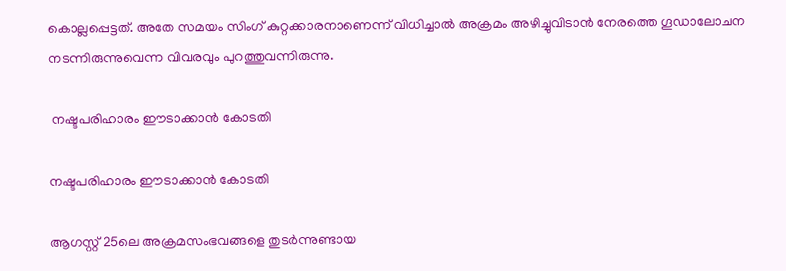കൊല്ലപ്പെട്ടത്. അതേ സമയം സിംഗ് കുറ്റക്കാരനാണെന്ന് വിധിച്ചാല്‍ അക്രമം അഴിച്ചുവിടാന്‍ നേരത്തെ ഗൂഡ‍ാലോചന നടന്നിരുന്നുവെന്ന വിവരവും പുറത്തുവന്നിരുന്നു.

 നഷ്ടപരിഹാരം ഈടാക്കാന്‍ കോടതി

നഷ്ടപരിഹാരം ഈടാക്കാന്‍ കോടതി

ആഗസ്റ്റ് 25ലെ അക്രമസംഭവങ്ങളെ തുടര്‍ന്നുണ്ടായ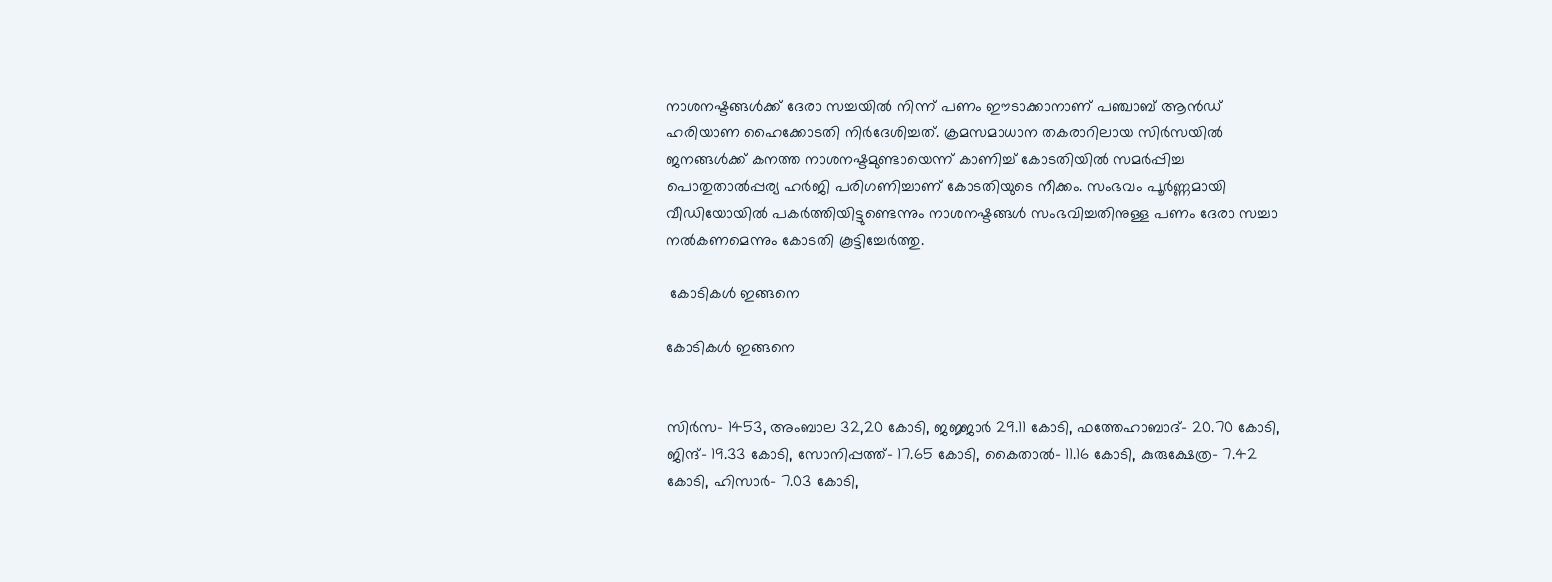നാശനഷ്ടങ്ങള്‍ക്ക് ദേരാ സച്ചയില്‍ നിന്ന് പണം ഈടാക്കാനാണ് പഞ്ചാബ് ആന്‍ഡ് ഹരിയാണ ഹൈക്കോടതി നിര്‍ദേശിച്ചത്. ക്രമസമാധാന തകരാറിലായ സിര്‍സയില്‍ ജനങ്ങള്‍ക്ക് കനത്ത നാശനഷ്ടമുണ്ടായെന്ന് കാണിച്ച് കോടതിയില്‍ സമര്‍പ്പിച്ച പൊതുതാല്‍പ്പര്യ ഹര്‍ജി പരിഗണിച്ചാണ് കോടതിയുടെ നീക്കം. സംഭവം പൂര്‍ണ്ണമായി വീഡിയോയില്‍ പകര്‍ത്തിയിട്ടുണ്ടെന്നും നാശനഷ്ടങ്ങള്‍ സംഭവിച്ചതിനുള്ള പണം ദേരാ സച്ചാ നല്‍കണമെന്നും കോടതി കൂട്ടിച്ചേര്‍ത്തു.

 കോടികള്‍ ഇങ്ങനെ

കോടികള്‍ ഇങ്ങനെ


സിര്‍സ- 1453, അംബാല 32,20 കോടി, ജജ്ജാര്‍ 29.11 കോടി, ഫത്തേഹാബാദ്- 20.70 കോടി, ജിന്ദ്- 19.33 കോടി, സോനിപ്പത്ത്- 17.65 കോടി, കൈതാല്‍- 11.16 കോടി, കുരുക്ഷേത്ര- 7.42 കോടി, ഹിസാര്‍- 7.03 കോടി,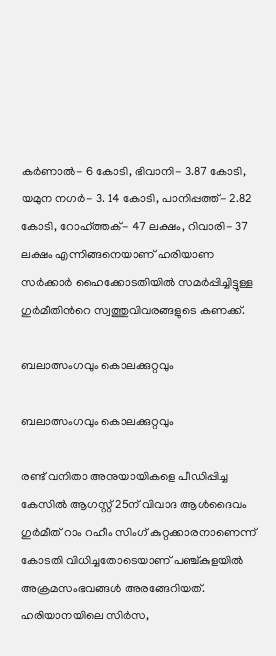കര്‍ണാല്‍- 6 കോടി, ഭിവാനി- 3.87 കോടി, യമുന നഗര്‍- 3. 14 കോടി, പാനിപ്പത്ത്- 2.82 കോടി, റോഹ്ത്തക്- 47 ലക്ഷം, റിവാരി- 37 ലക്ഷം എന്നിങ്ങനെയാണ് ഹരിയാണ സര്‍ക്കാര്‍ ഹൈക്കോടതിയില്‍ സമര്‍പ്പിച്ചിട്ടുള്ള ഗുര്‍മീതിന്‍റെ സ്വത്തുവിവരങ്ങളുടെ കണക്ക്.

ബലാത്സംഗവും കൊലക്കുറ്റവും

ബലാത്സംഗവും കൊലക്കുറ്റവും

രണ്ട് വനിതാ അനുയായികളെ പീഡിപ്പിച്ച കേസില്‍ ആഗസ്റ്റ് 25ന് വിവാദ ആള്‍ദൈവം ഗുര്‍മീത് റാം റഹീം സിംഗ് കുറ്റക്കാരനാണെന്ന് കോടതി വിധിച്ചതോടെയാണ് പഞ്ച്കുളയില്‍ അക്രമസംഭവങ്ങള്‍ അരങ്ങേറിയത്. ഹരിയാനയിലെ സിര്‍സ,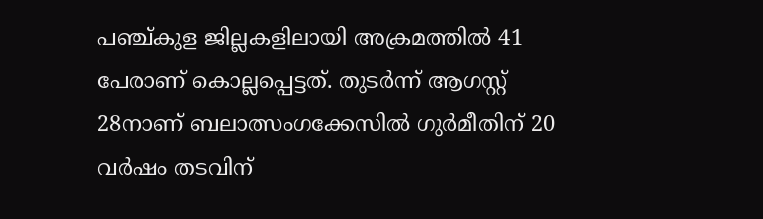പ‍ഞ്ച്കുള ജില്ലകളിലായി അക്രമത്തില്‍ 41 പേരാണ് കൊല്ലപ്പെട്ടത്. തുടര്‍ന്ന് ആഗസ്റ്റ് 28നാണ് ബലാത്സംഗക്കേസില്‍ ഗുര്‍മീതിന് 20 വര്‍ഷം തടവിന്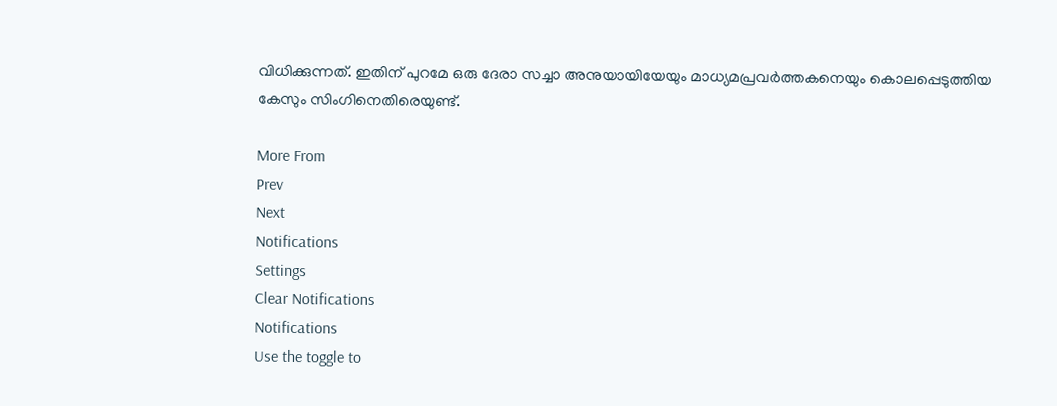വിധിക്കുന്നത്. ഇതിന് പുറമേ ഒരു ദേരാ സച്ചാ അനുയായിയേയും മാധ്യമപ്രവര്‍ത്തകനെയും കൊലപ്പെടുത്തിയ കേസും സിംഗിനെതിരെയുണ്ട്.

More From
Prev
Next
Notifications
Settings
Clear Notifications
Notifications
Use the toggle to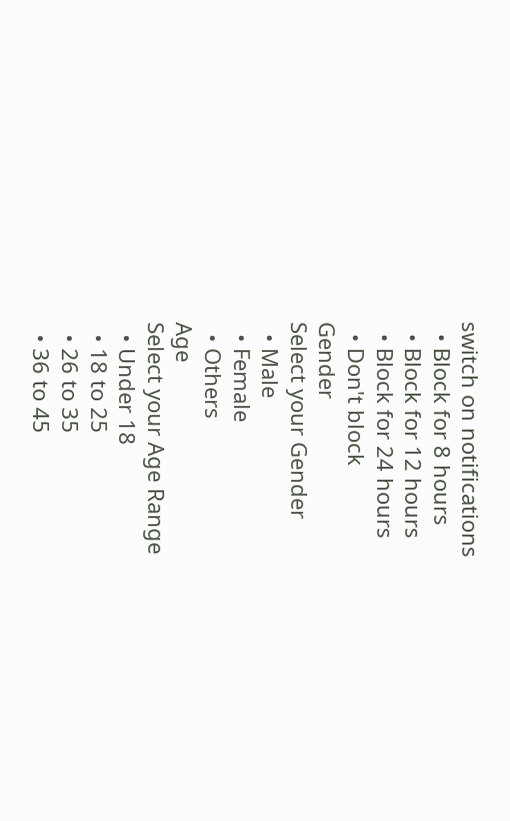switch on notifications
  • Block for 8 hours
  • Block for 12 hours
  • Block for 24 hours
  • Don't block
Gender
Select your Gender
  • Male
  • Female
  • Others
Age
Select your Age Range
  • Under 18
  • 18 to 25
  • 26 to 35
  • 36 to 45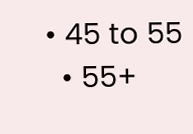• 45 to 55
  • 55+